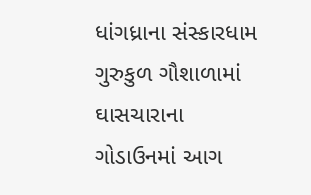ધાંગધ્રાના સંસ્કારધામ ગુરુકુળ ગૌશાળામાં ઘાસચારાના ગોડાઉનમાં આગ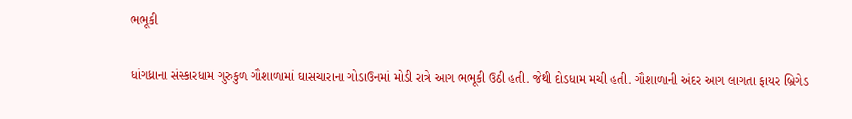ભભૂકી

ધાંગધ્રાના સંસ્કારધામ ગુરુકુળ ગૌશાળામાં ઘાસચારાના ગોડાઉનમાં મોડી રાત્રે આગ ભભૂકી ઉઠી હતી. જેથી દોડધામ મચી હતી. ગૌશાળાની અંદર આગ લાગતા ફાયર બ્રિગેડ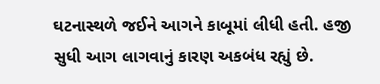ઘટનાસ્થળે જઈને આગને કાબૂમાં લીધી હતી. હજી સુધી આગ લાગવાનું કારણ અકબંધ રહ્યું છે.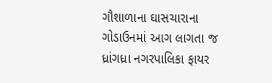ગૌશાળાના ઘાસચારાના ગોડાઉનમાં આગ લાગતા જ ધ્રાંગધ્રા નગરપાલિકા ફાયર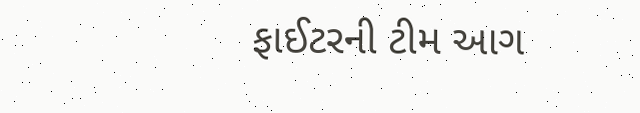ફાઈટરની ટીમ આગ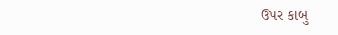ઉપર કાબુ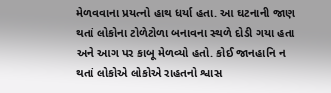મેળવવાના પ્રયત્નો હાથ ધર્યા હતા. આ ઘટનાની જાણ થતાં લોકોના ટોળેટોળા બનાવના સ્થળે દોડી ગયા હતા અને આગ પર કાબૂ મેળવ્યો હતો. કોઈ જાનહાનિ ન થતાં લોકોએ લોકોએ રાહતનો શ્વાસ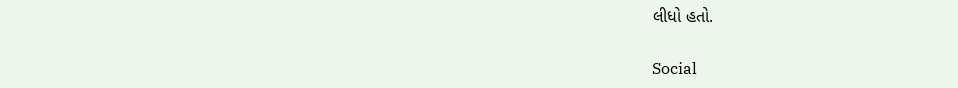લીધો હતો.

Social